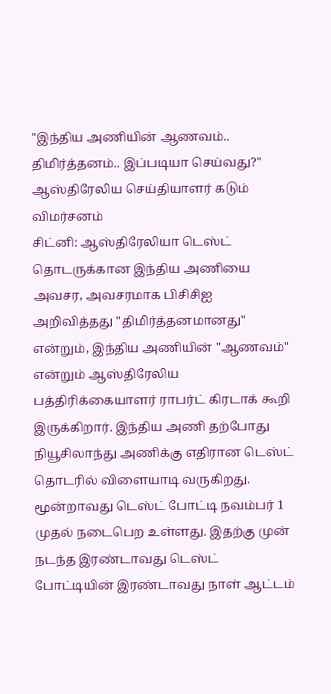"இந்திய அணியின் ஆணவம்.. திமிர்த்தனம்.. இப்படியா செய்வது?" ஆஸ்திரேலிய செய்தியாளர் கடும் விமர்சனம்
சிட்னி: ஆஸ்திரேலியா டெஸ்ட் தொடருக்கான இந்திய அணியை அவசர, அவசரமாக பிசிசிஐ அறிவித்தது "திமிர்த்தனமானது" என்றும், இந்திய அணியின் "ஆணவம்" என்றும் ஆஸ்திரேலிய பத்திரிக்கையாளர் ராபர்ட் கிரடாக் கூறி இருக்கிறார். இந்திய அணி தற்போது நியூசிலாந்து அணிக்கு எதிரான டெஸ்ட் தொடரில் விளையாடி வருகிறது.
மூன்றாவது டெஸ்ட் போட்டி நவம்பர் 1 முதல் நடைபெற உள்ளது. இதற்கு முன் நடந்த இரண்டாவது டெஸ்ட் போட்டியின் இரண்டாவது நாள் ஆட்டம்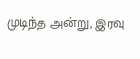முடிந்த அன்று, இரவு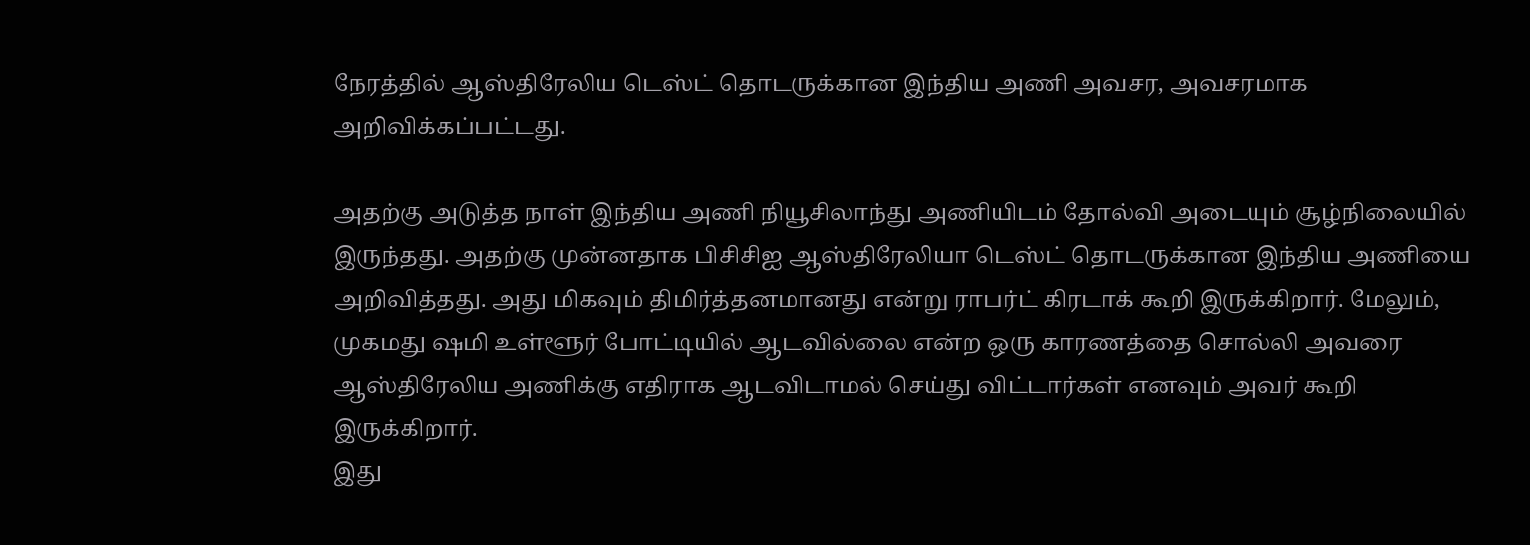நேரத்தில் ஆஸ்திரேலிய டெஸ்ட் தொடருக்கான இந்திய அணி அவசர, அவசரமாக அறிவிக்கப்பட்டது.

அதற்கு அடுத்த நாள் இந்திய அணி நியூசிலாந்து அணியிடம் தோல்வி அடையும் சூழ்நிலையில் இருந்தது. அதற்கு முன்னதாக பிசிசிஐ ஆஸ்திரேலியா டெஸ்ட் தொடருக்கான இந்திய அணியை அறிவித்தது. அது மிகவும் திமிர்த்தனமானது என்று ராபர்ட் கிரடாக் கூறி இருக்கிறார். மேலும், முகமது ஷமி உள்ளூர் போட்டியில் ஆடவில்லை என்ற ஒரு காரணத்தை சொல்லி அவரை ஆஸ்திரேலிய அணிக்கு எதிராக ஆடவிடாமல் செய்து விட்டார்கள் எனவும் அவர் கூறி இருக்கிறார்.
இது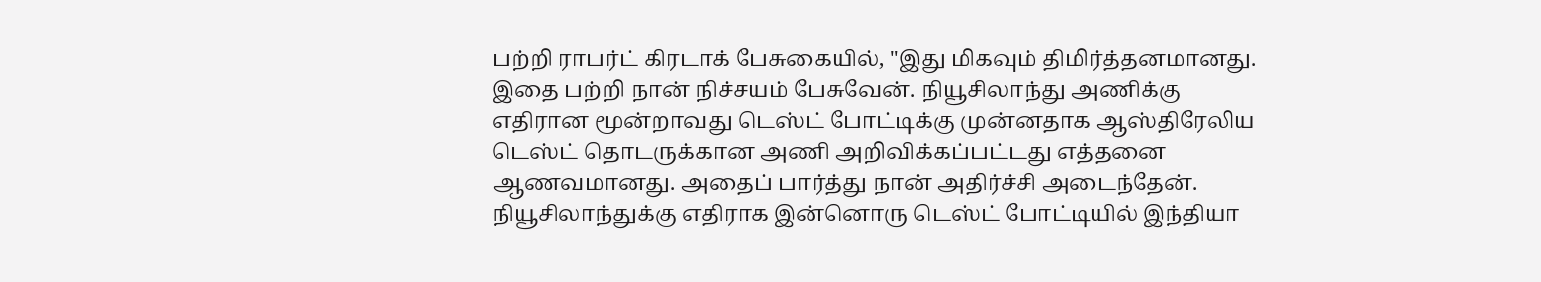பற்றி ராபர்ட் கிரடாக் பேசுகையில், "இது மிகவும் திமிர்த்தனமானது. இதை பற்றி நான் நிச்சயம் பேசுவேன். நியூசிலாந்து அணிக்கு எதிரான மூன்றாவது டெஸ்ட் போட்டிக்கு முன்னதாக ஆஸ்திரேலிய டெஸ்ட் தொடருக்கான அணி அறிவிக்கப்பட்டது எத்தனை ஆணவமானது. அதைப் பார்த்து நான் அதிர்ச்சி அடைந்தேன். நியூசிலாந்துக்கு எதிராக இன்னொரு டெஸ்ட் போட்டியில் இந்தியா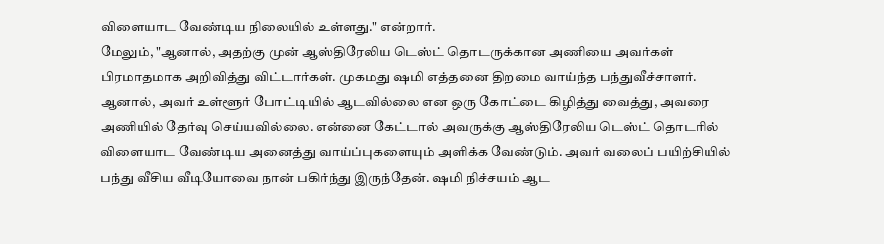விளையாட வேண்டிய நிலையில் உள்ளது." என்றார்.
மேலும், "ஆனால், அதற்கு முன் ஆஸ்திரேலிய டெஸ்ட் தொடருக்கான அணியை அவர்கள் பிரமாதமாக அறிவித்து விட்டார்கள். முகமது ஷமி எத்தனை திறமை வாய்ந்த பந்துவீச்சாளர். ஆனால், அவர் உள்ளூர் போட்டியில் ஆடவில்லை என ஒரு கோட்டை கிழித்து வைத்து, அவரை அணியில் தேர்வு செய்யவில்லை. என்னை கேட்டால் அவருக்கு ஆஸ்திரேலிய டெஸ்ட் தொடரில் விளையாட வேண்டிய அனைத்து வாய்ப்புகளையும் அளிக்க வேண்டும். அவர் வலைப் பயிற்சியில் பந்து வீசிய வீடியோவை நான் பகிர்ந்து இருந்தேன். ஷமி நிச்சயம் ஆட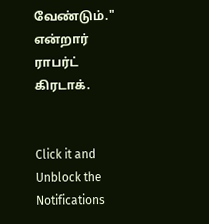வேண்டும்." என்றார் ராபர்ட் கிரடாக்.


Click it and Unblock the Notifications